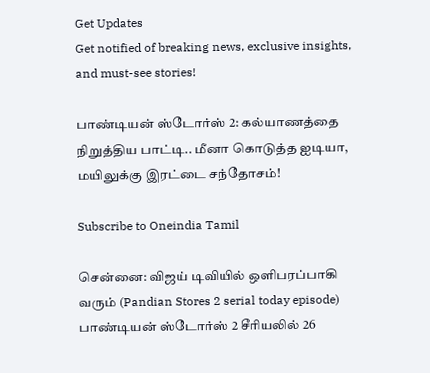Get Updates
Get notified of breaking news, exclusive insights, and must-see stories!

பாண்டியன் ஸ்டோர்ஸ் 2: கல்யாணத்தை நிறுத்திய பாட்டி.. மீனா கொடுத்த ஐடியா, மயிலுக்கு இரட்டை சந்தோசம்!

Subscribe to Oneindia Tamil

சென்னை: விஜய் டிவியில் ஒளிபரப்பாகி வரும் (Pandian Stores 2 serial today episode) பாண்டியன் ஸ்டோர்ஸ் 2 சீரியலில் 26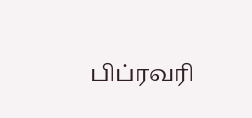பிப்ரவரி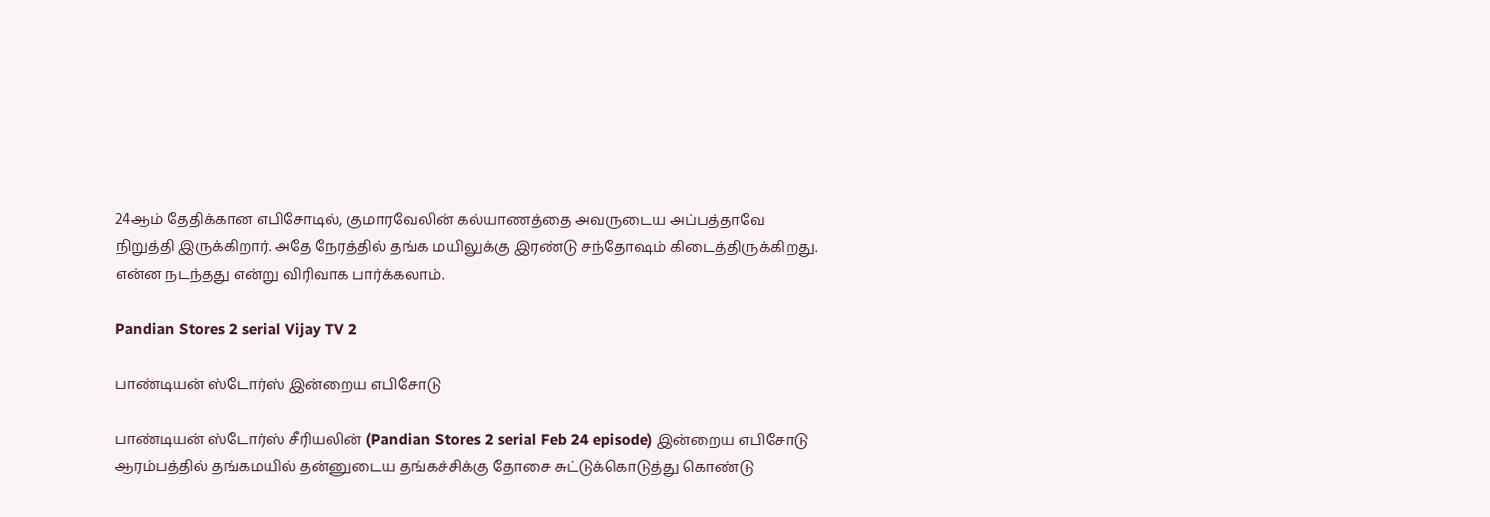24ஆம் தேதிக்கான எபிசோடில், குமாரவேலின் கல்யாணத்தை அவருடைய அப்பத்தாவே நிறுத்தி இருக்கிறார். அதே நேரத்தில் தங்க மயிலுக்கு இரண்டு சந்தோஷம் கிடைத்திருக்கிறது. என்ன நடந்தது என்று விரிவாக பார்க்கலாம்.

Pandian Stores 2 serial Vijay TV 2

பாண்டியன் ஸ்டோர்ஸ் இன்றைய எபிசோடு

பாண்டியன் ஸ்டோர்ஸ் சீரியலின் (Pandian Stores 2 serial Feb 24 episode) இன்றைய எபிசோடு ஆரம்பத்தில் தங்கமயில் தன்னுடைய தங்கச்சிக்கு தோசை சுட்டுக்கொடுத்து கொண்டு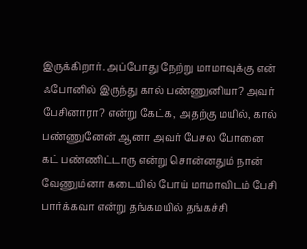இருக்கிறார். அப்போது நேற்று மாமாவுக்கு என் ஃபோனில் இருந்து கால் பண்ணுனியா? அவர் பேசினாரா? என்று கேட்க, அதற்கு மயில், கால் பண்ணுனேன் ஆனா அவர் பேசல போனை கட் பண்ணிட்டாரு என்று சொன்னதும் நான் வேணும்னா கடையில் போய் மாமாவிடம் பேசி பார்க்கவா என்று தங்கமயில் தங்கச்சி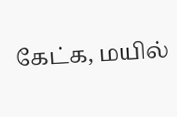கேட்க, மயில்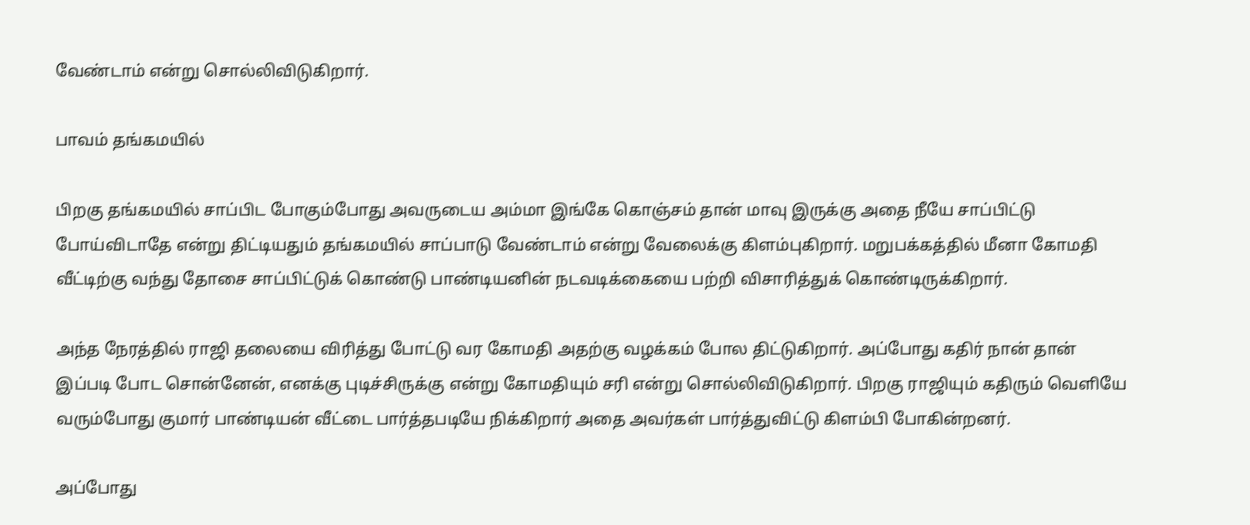வேண்டாம் என்று சொல்லிவிடுகிறார்.

பாவம் தங்கமயில்

பிறகு தங்கமயில் சாப்பிட போகும்போது அவருடைய அம்மா இங்கே கொஞ்சம் தான் மாவு இருக்கு அதை நீயே சாப்பிட்டு போய்விடாதே என்று திட்டியதும் தங்கமயில் சாப்பாடு வேண்டாம் என்று வேலைக்கு கிளம்புகிறார். மறுபக்கத்தில் மீனா கோமதி வீட்டிற்கு வந்து தோசை சாப்பிட்டுக் கொண்டு பாண்டியனின் நடவடிக்கையை பற்றி விசாரித்துக் கொண்டிருக்கிறார்.

அந்த நேரத்தில் ராஜி தலையை விரித்து போட்டு வர கோமதி அதற்கு வழக்கம் போல திட்டுகிறார். அப்போது கதிர் நான் தான் இப்படி போட சொன்னேன், எனக்கு புடிச்சிருக்கு என்று கோமதியும் சரி என்று சொல்லிவிடுகிறார். பிறகு ராஜியும் கதிரும் வெளியே வரும்போது குமார் பாண்டியன் வீட்டை பார்த்தபடியே நிக்கிறார் அதை அவர்கள் பார்த்துவிட்டு கிளம்பி போகின்றனர்.

அப்போது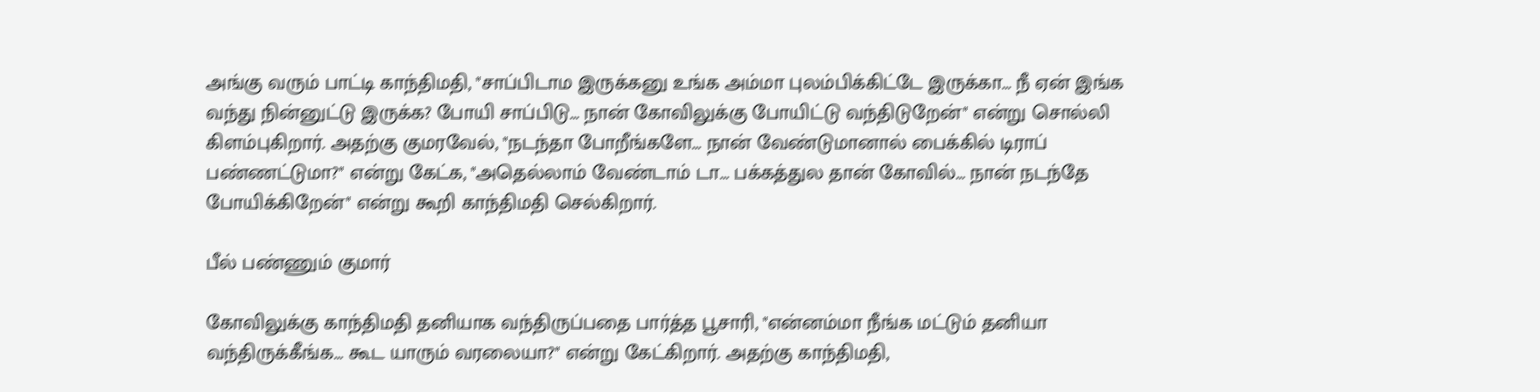அங்கு வரும் பாட்டி காந்திமதி, "சாப்பிடாம இருக்கனு உங்க அம்மா புலம்பிக்கிட்டே இருக்கா... நீ ஏன் இங்க வந்து நின்னுட்டு இருக்க? போயி சாப்பிடு... நான் கோவிலுக்கு போயிட்டு வந்திடுறேன்" என்று சொல்லி கிளம்புகிறார். அதற்கு குமரவேல், "நடந்தா போறீங்களே... நான் வேண்டுமானால் பைக்கில் டிராப் பண்ணட்டுமா?" என்று கேட்க, "அதெல்லாம் வேண்டாம் டா... பக்கத்துல தான் கோவில்... நான் நடந்தே போயிக்கிறேன்" என்று கூறி காந்திமதி செல்கிறார்.

பீல் பண்ணும் குமார்

கோவிலுக்கு காந்திமதி தனியாக வந்திருப்பதை பார்த்த பூசாரி, "என்னம்மா நீங்க மட்டும் தனியா வந்திருக்கீங்க... கூட யாரும் வரலையா?" என்று கேட்கிறார். அதற்கு காந்திமதி,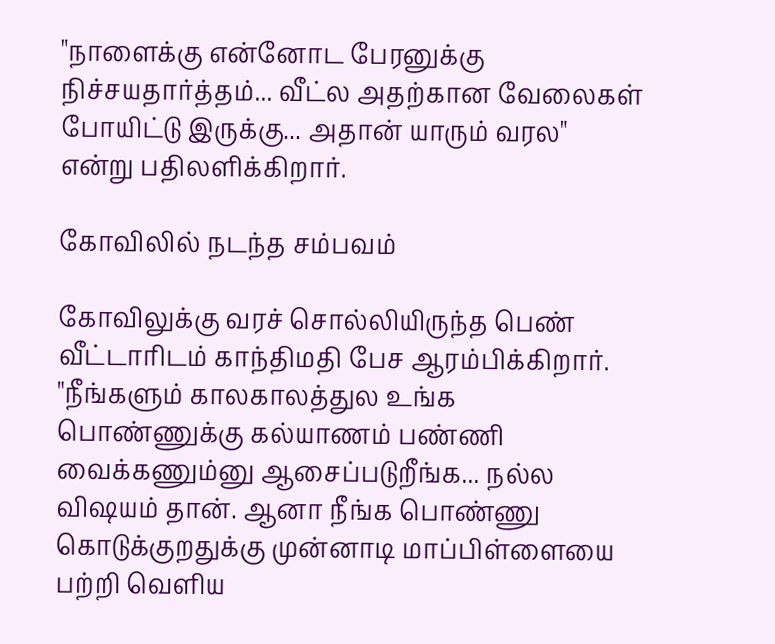"நாளைக்கு என்னோட பேரனுக்கு நிச்சயதார்த்தம்... வீட்ல அதற்கான வேலைகள் போயிட்டு இருக்கு... அதான் யாரும் வரல" என்று பதிலளிக்கிறார்.

கோவிலில் நடந்த சம்பவம்

கோவிலுக்கு வரச் சொல்லியிருந்த பெண் வீட்டாரிடம் காந்திமதி பேச ஆரம்பிக்கிறார். "நீங்களும் காலகாலத்துல உங்க பொண்ணுக்கு கல்யாணம் பண்ணி வைக்கணும்னு ஆசைப்படுறீங்க... நல்ல விஷயம் தான். ஆனா நீங்க பொண்ணு கொடுக்குறதுக்கு முன்னாடி மாப்பிள்ளையை பற்றி வெளிய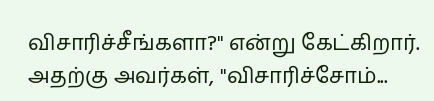விசாரிச்சீங்களா?" என்று கேட்கிறார். அதற்கு அவர்கள், "விசாரிச்சோம்...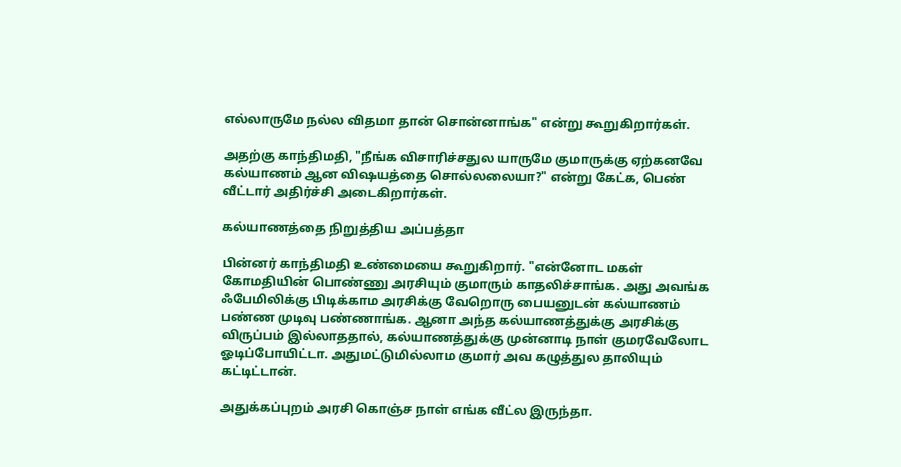எல்லாருமே நல்ல விதமா தான் சொன்னாங்க" என்று கூறுகிறார்கள்.

அதற்கு காந்திமதி, "நீங்க விசாரிச்சதுல யாருமே குமாருக்கு ஏற்கனவே கல்யாணம் ஆன விஷயத்தை சொல்லலையா?" என்று கேட்க, பெண் வீட்டார் அதிர்ச்சி அடைகிறார்கள்.

கல்யாணத்தை நிறுத்திய அப்பத்தா

பின்னர் காந்திமதி உண்மையை கூறுகிறார். "என்னோட மகள் கோமதியின் பொண்ணு அரசியும் குமாரும் காதலிச்சாங்க. அது அவங்க ஃபேமிலிக்கு பிடிக்காம அரசிக்கு வேறொரு பையனுடன் கல்யாணம் பண்ண முடிவு பண்ணாங்க. ஆனா அந்த கல்யாணத்துக்கு அரசிக்கு விருப்பம் இல்லாததால், கல்யாணத்துக்கு முன்னாடி நாள் குமரவேலோட ஓடிப்போயிட்டா. அதுமட்டுமில்லாம குமார் அவ கழுத்துல தாலியும் கட்டிட்டான்.

அதுக்கப்புறம் அரசி கொஞ்ச நாள் எங்க வீட்ல இருந்தா.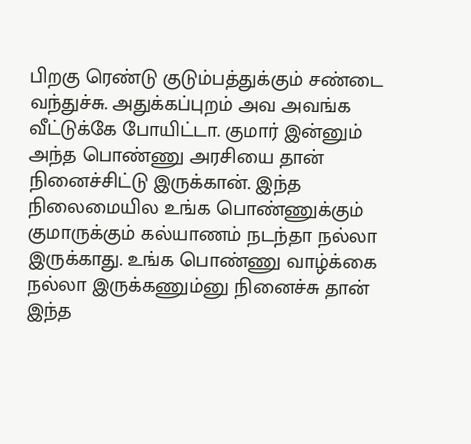பிறகு ரெண்டு குடும்பத்துக்கும் சண்டை வந்துச்சு. அதுக்கப்புறம் அவ அவங்க வீட்டுக்கே போயிட்டா. குமார் இன்னும் அந்த பொண்ணு அரசியை தான் நினைச்சிட்டு இருக்கான். இந்த நிலைமையில உங்க பொண்ணுக்கும் குமாருக்கும் கல்யாணம் நடந்தா நல்லா இருக்காது. உங்க பொண்ணு வாழ்க்கை நல்லா இருக்கணும்னு நினைச்சு தான் இந்த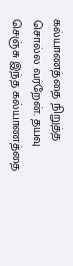கல்யாணத்தை நிறுத்த சொல்ல வர்றேன். தயவு செஞ்சு இந்த கல்யாணத்தை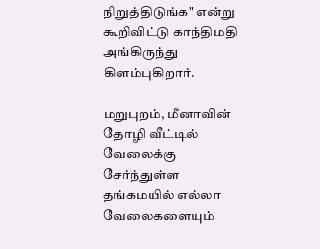நிறுத்திடுங்க" என்று கூறிவிட்டு காந்திமதி அங்கிருந்து கிளம்புகிறார்.

மறுபுறம், மீனாவின் தோழி வீட்டில் வேலைக்கு சேர்ந்துள்ள தங்கமயில் எல்லா வேலைகளையும்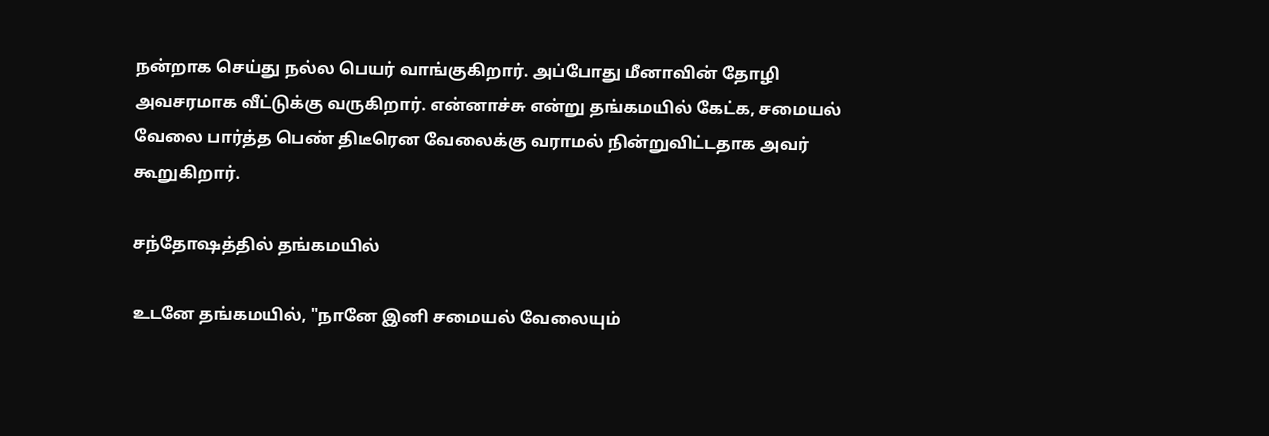நன்றாக செய்து நல்ல பெயர் வாங்குகிறார். அப்போது மீனாவின் தோழி அவசரமாக வீட்டுக்கு வருகிறார். என்னாச்சு என்று தங்கமயில் கேட்க, சமையல் வேலை பார்த்த பெண் திடீரென வேலைக்கு வராமல் நின்றுவிட்டதாக அவர் கூறுகிறார்.

சந்தோஷத்தில் தங்கமயில்

உடனே தங்கமயில், "நானே இனி சமையல் வேலையும்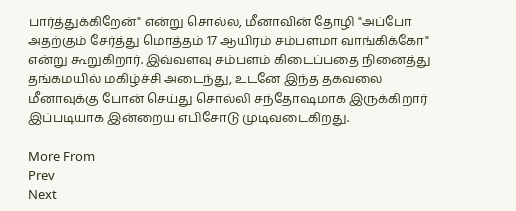பார்த்துக்கிறேன்" என்று சொல்ல, மீனாவின் தோழி "அப்போ அதற்கும் சேர்த்து மொத்தம் 17 ஆயிரம் சம்பளமா வாங்கிக்கோ" என்று கூறுகிறார். இவ்வளவு சம்பளம் கிடைப்பதை நினைத்து தங்கமயில் மகிழ்ச்சி அடைந்து, உடனே இந்த தகவலை மீனாவுக்கு போன் செய்து சொல்லி சந்தோஷமாக இருக்கிறார் இப்படியாக இன்றைய எபிசோடு முடிவடைகிறது.

More From
Prev
Next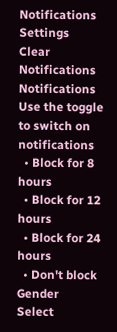Notifications
Settings
Clear Notifications
Notifications
Use the toggle to switch on notifications
  • Block for 8 hours
  • Block for 12 hours
  • Block for 24 hours
  • Don't block
Gender
Select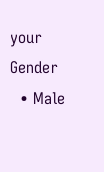your Gender
  • Male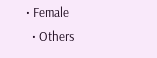• Female
  • Others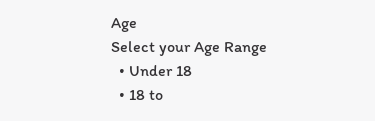Age
Select your Age Range
  • Under 18
  • 18 to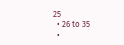25
  • 26 to 35
  •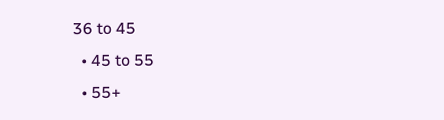36 to 45
  • 45 to 55
  • 55+